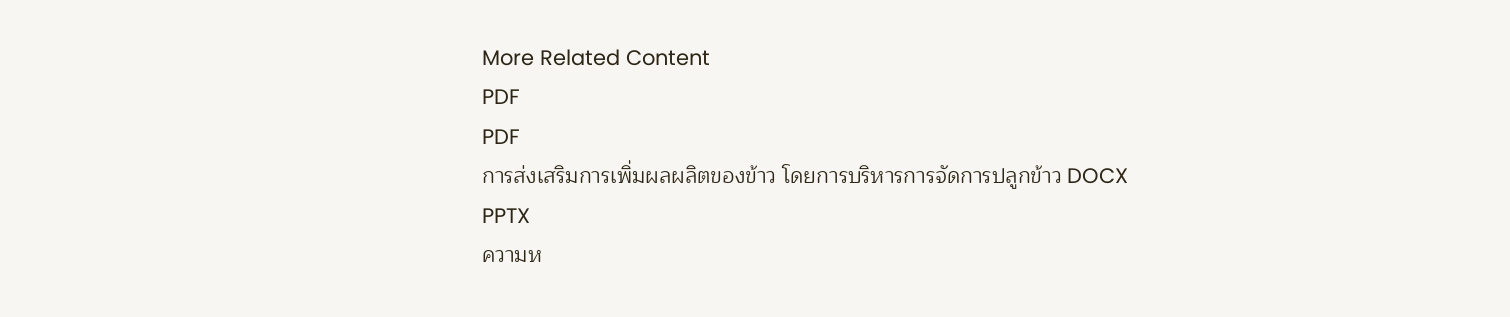More Related Content
PDF
PDF
การส่งเสริมการเพิ่มผลผลิตของข้าว โดยการบริหารการจัดการปลูกข้าว DOCX
PPTX
ความห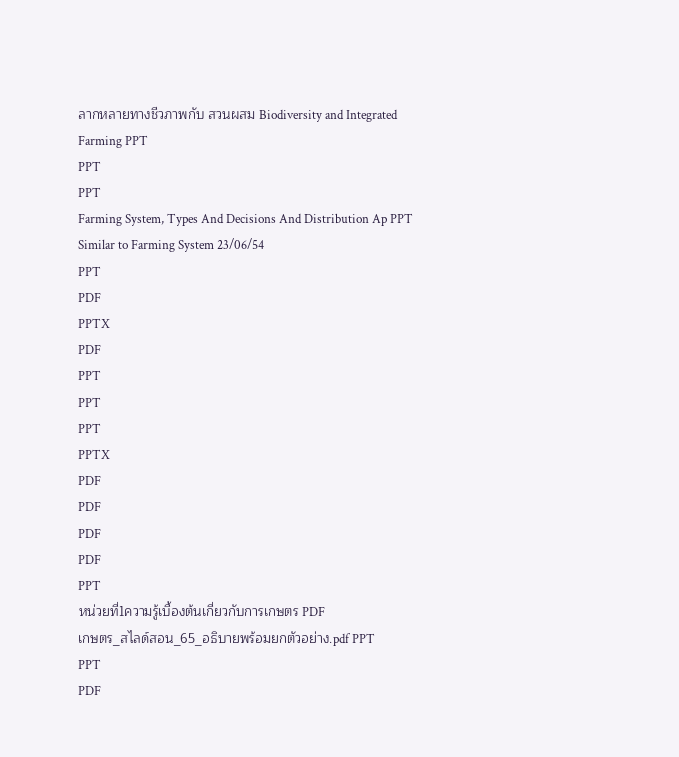ลากหลายทางชีวภาพกับ สวนผสม Biodiversity and Integrated Farming PPT
PPT
PPT
Farming System, Types And Decisions And Distribution Ap PPT
Similar to Farming System 23/06/54
PPT
PDF
PPTX
PDF
PPT
PPT
PPT
PPTX
PDF
PDF
PDF
PDF
PPT
หน่วยที่1ความรู้เบื้องต้นเกี่ยวกับการเกษตร PDF
เกษตร_สไลด์สอน_65_อธิบายพร้อมยกตัวอย่าง.pdf PPT
PPT
PDF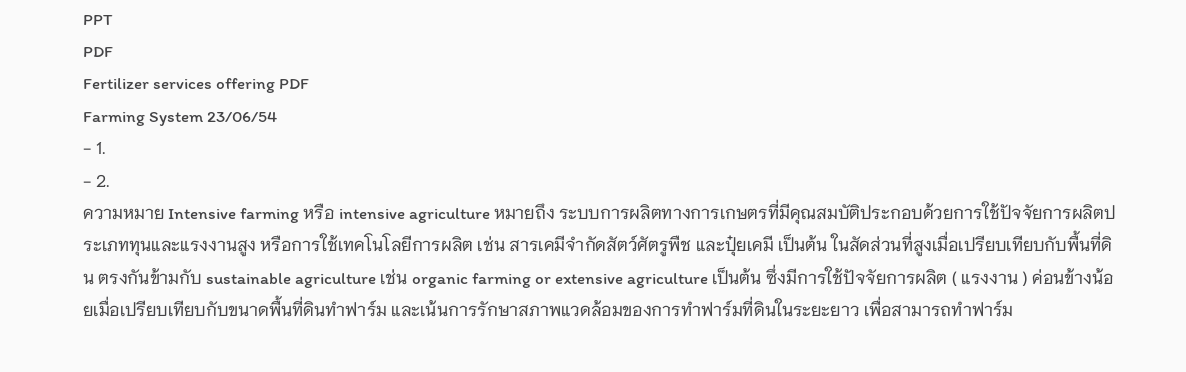PPT
PDF
Fertilizer services offering PDF
Farming System 23/06/54
- 1.
- 2.
ความหมาย Intensive farming หรือ intensive agriculture หมายถึง ระบบการผลิตทางการเกษตรที่มีคุณสมบัติประกอบด้วยการใช้ปัจจัยการผลิตประเภททุนและแรงงานสูง หรือการใช้เทคโนโลยีการผลิต เช่น สารเคมีจำกัดสัตว์ศัตรูพืช และปุ๋ยเคมี เป็นต้น ในสัดส่วนที่สูงเมื่อเปรียบเทียบกับพื้นที่ดิน ตรงกันข้ามกับ sustainable agriculture เช่น organic farming or extensive agriculture เป็นต้น ซึ่งมีการใช้ปัจจัยการผลิต ( แรงงาน ) ค่อนข้างน้อยเมื่อเปรียบเทียบกับขนาดพื้นที่ดินทำฟาร์ม และเน้นการรักษาสภาพแวดล้อมของการทำฟาร์มที่ดินในระยะยาว เพื่อสามารถทำฟาร์ม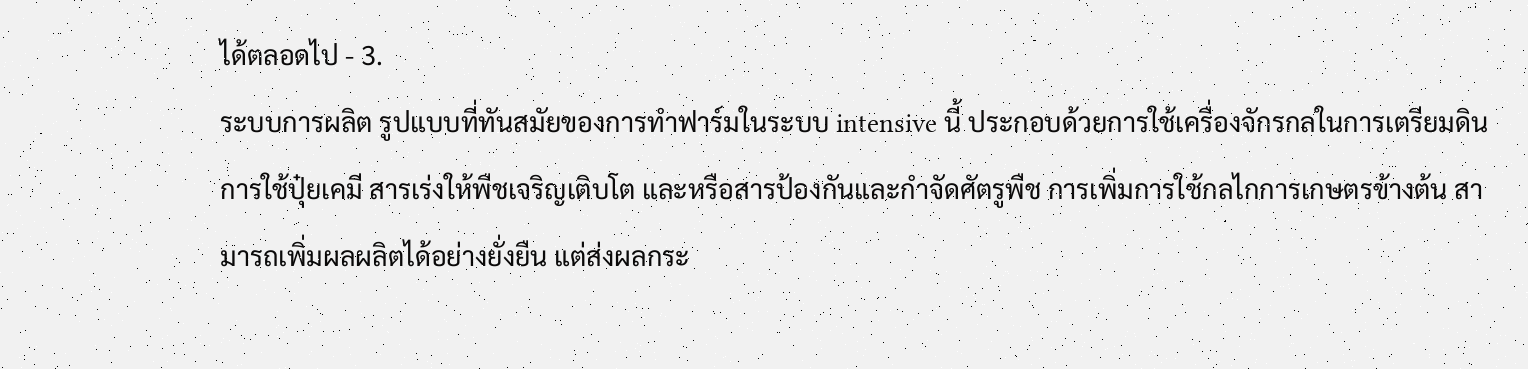ได้ตลอดไป - 3.
ระบบการผลิต รูปแบบที่ทันสมัยของการทำฟาร์มในระบบ intensive นี้ ประกอบด้วยการใช้เครื่องจักรกลในการเตรียมดิน การใช้ปุ๋ยเคมี สารเร่งให้พืชเจริญเติบโต และหรือสารป้องกันและกำจัดศัตรูพืช การเพิ่มการใช้กลไกการเกษตรข้างต้น สามารถเพิ่มผลผลิตได้อย่างยั่งยืน แต่ส่งผลกระ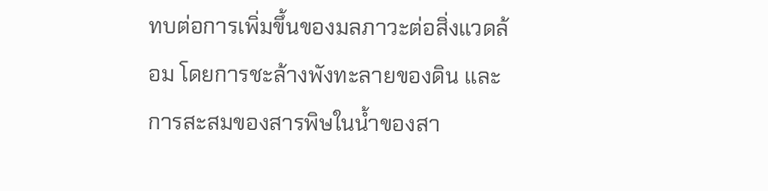ทบต่อการเพิ่มขึ้นของมลภาวะต่อสิ่งแวดล้อม โดยการชะล้างพังทะลายของดิน และการสะสมของสารพิษในน้ำของสา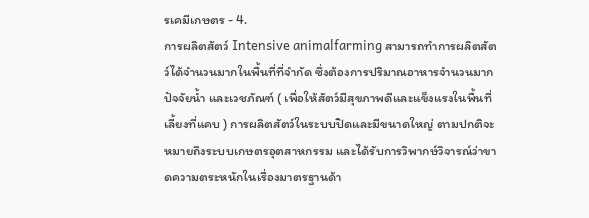รเคมีเกษตร - 4.
การผลิตสัตว์ Intensive animalfarming สามารถทำการผลิตสัตว์ได้จำนวนมากในพื้นที่ที่จำกัด ซึ่งต้องการปริมาณอาหารจำนวนมาก ปัจจัยน้ำ และเวชภัณฑ์ ( เพื่อให้สัตว์มีสุขภาพดีและแข็งแรงในพื้นที่เลี้ยงที่แคบ ) การผลิตสัตว์ในระบบปิดและมีขนาดใหญ่ ตามปกติจะหมายถึงระบบเกษตรอุตสาหกรรม และได้รับการวิพากษ์วิจารณ์ว่าขาดความตระหนักในเรื่องมาตรฐานด้า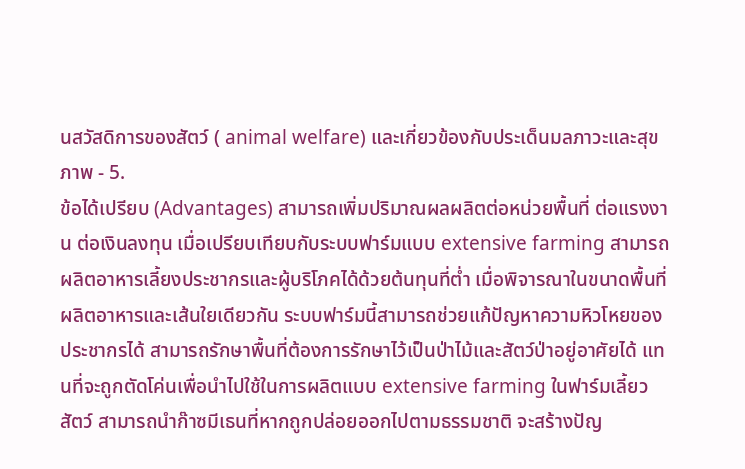นสวัสดิการของสัตว์ ( animal welfare) และเกี่ยวข้องกับประเด็นมลภาวะและสุขภาพ - 5.
ข้อได้เปรียบ (Advantages) สามารถเพิ่มปริมาณผลผลิตต่อหน่วยพื้นที่ ต่อแรงงาน ต่อเงินลงทุน เมื่อเปรียบเทียบกับระบบฟาร์มแบบ extensive farming สามารถผลิตอาหารเลี้ยงประชากรและผู้บริโภคได้ด้วยต้นทุนที่ต่ำ เมื่อพิจารณาในขนาดพื้นที่ผลิตอาหารและเส้นใยเดียวกัน ระบบฟาร์มนี้สามารถช่วยแก้ปัญหาความหิวโหยของประชากรได้ สามารถรักษาพื้นที่ต้องการรักษาไว้เป็นป่าไม้และสัตว์ป่าอยู่อาศัยได้ แทนที่จะถูกตัดโค่นเพื่อนำไปใช้ในการผลิตแบบ extensive farming ในฟาร์มเลี้ยวสัตว์ สามารถนำก๊าซมีเธนที่หากถูกปล่อยออกไปตามธรรมชาติ จะสร้างปัญ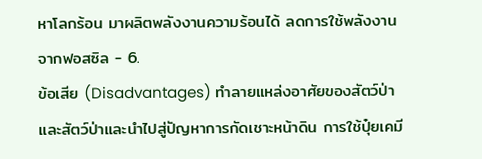หาโลกร้อน มาผลิตพลังงานความร้อนได้ ลดการใช้พลังงานจากฟอสซิล - 6.
ข้อเสีย (Disadvantages) ทำลายแหล่งอาศัยของสัตว์ป่า และสัตว์ป่าและนำไปสู่ปัญหาการกัดเชาะหน้าดิน การใช้ปุ๋ยเคมี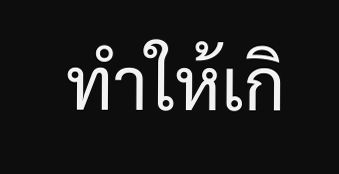ทำให้เกิ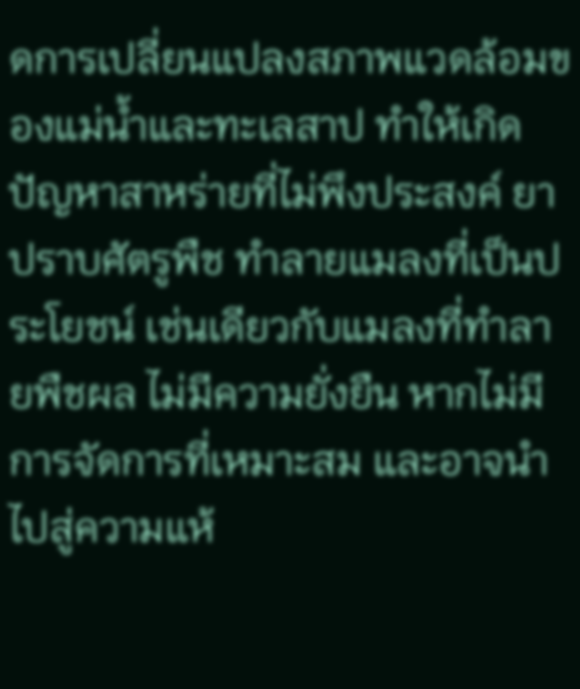ดการเปลี่ยนแปลงสภาพแวดล้อมของแม่น้ำและทะเลสาป ทำให้เกิดปัญหาสาหร่ายที่ไม่พึงประสงค์ ยาปราบศัตรูพืช ทำลายแมลงที่เป็นประโยชน์ เช่นเดียวกับแมลงที่ทำลายพืชผล ไม่มีความยั่งยืน หากไม่มีการจัดการที่เหมาะสม และอาจนำไปสู่ความแห้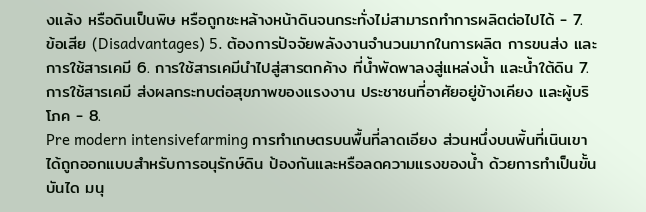งแล้ง หรือดินเป็นพิษ หรือถูกชะหล้างหน้าดินจนกระทั่งไม่สามารถทำการผลิตต่อไปได้ - 7.
ข้อเสีย (Disadvantages) 5. ต้องการปัจจัยพลังงานจำนวนมากในการผลิต การขนส่ง และการใช้สารเคมี 6. การใช้สารเคมีนำไปสู่สารตกค้าง ที่น้ำพัดพาลงสู่แหล่งน้ำ และน้ำใต้ดิน 7. การใช้สารเคมี ส่งผลกระทบต่อสุขภาพของแรงงาน ประชาชนที่อาศัยอยู่ข้างเคียง และผู้บริโภค - 8.
Pre modern intensivefarming การทำเกษตรบนพื้นที่ลาดเอียง ส่วนหนึ่งบนพิ้นที่เนินเขา ได้ถูกออกแบบสำหรับการอนุรักษ์ดิน ป้องกันและหรือลดความแรงของน้ำ ด้วยการทำเป็นขั้นบันได มนุ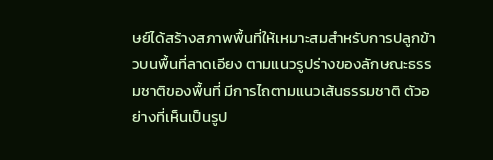ษย์ได้สร้างสภาพพื้นที่ให้เหมาะสมสำหรับการปลูกข้าวบนพื้นที่ลาดเอียง ตามแนวรูปร่างของลักษณะธรรมชาติของพื้นที่ มีการไถตามแนวเส้นธรรมชาติ ตัวอย่างที่เห็นเป็นรูป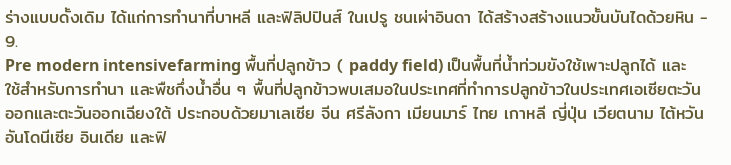ร่างแบบดั้งเดิม ได้แก่การทำนาที่บาหลี และฟิลิปปินส์ ในเปรู ชนเผ่าอินดา ได้สร้างสร้างแนวขั้นบันไดด้วยหิน - 9.
Pre modern intensivefarming พื้นที่ปลูกข้าว ( paddy field) เป็นพื้นที่น้ำท่วมขังใช้เพาะปลูกได้ และใช้สำหรับการทำนา และพืชกึ่งน้ำอื่น ๆ พื้นที่ปลูกข้าวพบเสมอในประเทศที่ทำการปลูกข้าวในประเทศเอเซียตะวันออกและตะวันออกเฉียงใต้ ประกอบด้วยมาเลเซีย จีน ศรีลังกา เมียนมาร์ ไทย เกาหลี ญี่ปุ่น เวียตนาม ไต้หวัน อันโดนีเซีย อินเดีย และฟิ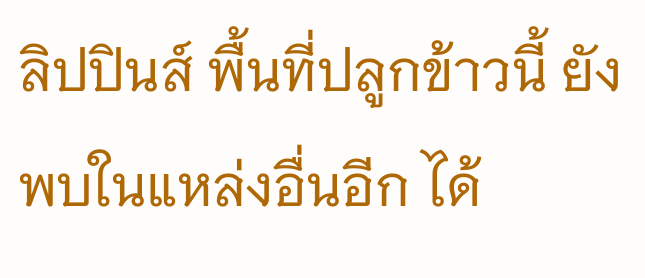ลิปปินส์ พื้นที่ปลูกข้าวนี้ ยังพบในแหล่งอื่นอีก ได้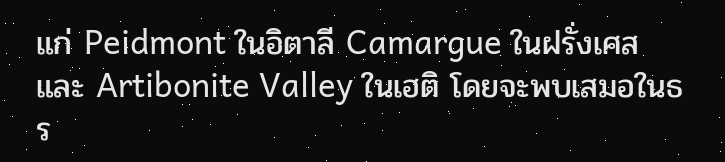แก่ Peidmont ในอิตาลี Camargue ในฝรั่งเศส และ Artibonite Valley ในเฮติ โดยจะพบเสมอในธร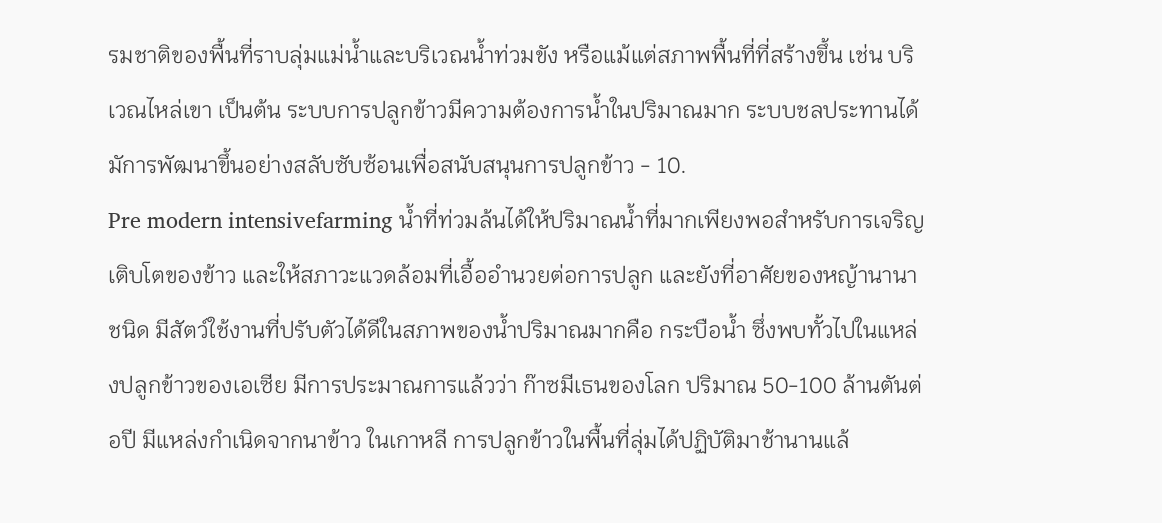รมชาติของพื้นที่ราบลุ่มแม่น้ำและบริเวณน้ำท่วมขัง หรือแม้แต่สภาพพื้นที่ที่สร้างขึ้น เช่น บริเวณไหล่เขา เป็นต้น ระบบการปลูกข้าวมีความต้องการน้ำในปริมาณมาก ระบบชลประทานได้มัการพัฒนาขึ้นอย่างสลับซับซ้อนเพื่อสนับสนุนการปลูกข้าว - 10.
Pre modern intensivefarming น้ำที่ท่วมล้นได้ให้ปริมาณน้ำที่มากเพียงพอสำหรับการเจริญเติบโตของข้าว และให้สภาวะแวดล้อมที่เอื้ออำนวยต่อการปลูก และยังที่อาศัยของหญ้านานาชนิด มีสัตว์ใช้งานที่ปรับตัวได้ดีในสภาพของน้ำปริมาณมากคือ กระบือน้ำ ซึ่งพบทั้วไปในแหล่งปลูกข้าวของเอเซีย มีการประมาณการแล้วว่า ก๊าซมีเธนของโลก ปริมาณ 50-100 ล้านตันต่อปี มีแหล่งกำเนิดจากนาข้าว ในเกาหลี การปลูกข้าวในพื้นที่ลุ่มได้ปฏิบัติมาช้านานแล้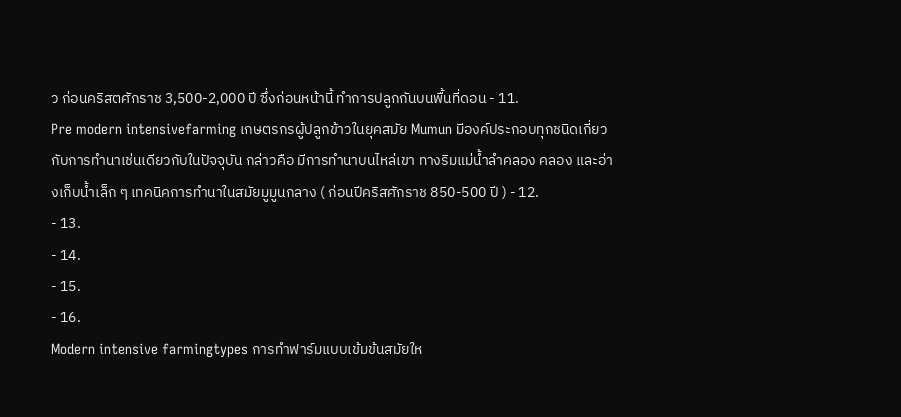ว ก่อนคริสตศักราช 3,500-2,000 ปี ซึ่งก่อนหน้านี้ ทำการปลูกกันบนพื้นที่ดอน - 11.
Pre modern intensivefarming เกษตรกรผู้ปลูกข้าวในยุคสมัย Mumun มีองค์ประกอบทุกชนิดเกี่ยวกับการทำนาเช่นเดียวกับในปัจจุบัน กล่าวคือ มีการทำนาบนไหล่เขา ทางริมแม่น้ำลำคลอง คลอง และอ่างเก็บน้ำเล็ก ๆ เทคนิคการทำนาในสมัยมูมูนกลาง ( ก่อนปีคริสศักราช 850-500 ปี ) - 12.
- 13.
- 14.
- 15.
- 16.
Modern intensive farmingtypes การทำฟาร์มแบบเข้มข้นสมัยให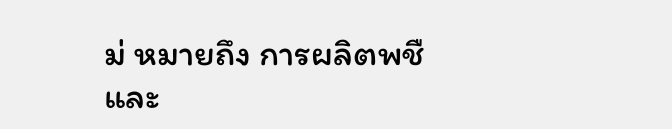ม่ หมายถึง การผลิตพชืและ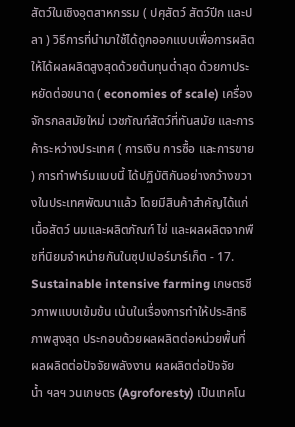สัตว์ในเชิงอุตสาหกรรม ( ปศุสัตว์ สัตว์ปีก และปลา ) วิธีการที่นำมาใช้ได้ถูกออกแบบเพื่อการผลิตให้ได้ผลผลิตสูงสุดด้วยต้นทุนต่ำสุด ด้วยกาประหยัดต่อขนาด ( economies of scale) เครื่องจักรกลสมัยใหม่ เวชภัณฑ์สัตว์ที่ทันสมัย และการค้าระหว่างประเทศ ( การเงิน การซื้อ และการขาย ) การทำฟาร์มแบบนี้ ได้ปฏิบัติกันอย่างกว้างขวางในประเทศพัฒนาแล้ว โดยมีสินค้าสำคัญได้แก่ เนื้อสัตว์ นมและผลิตภัณฑ์ ไข่ และผลผลิตจากพืชที่นิยมจำหน่ายกันในซุปเปอร์มาร์เก็ต - 17.
Sustainable intensive farming เกษตรชีวภาพแบบเข้มข้น เน้นในเรื่องการทำให้ประสิทธิภาพสูงสุด ประกอบด้วยผลผลิตต่อหน่วยพื้นที่ ผลผลิตต่อปัจจัยพลังงาน ผลผลิตต่อปัจจัยน้ำ ฯลฯ วนเกษตร (Agroforesty) เป็นเทคโน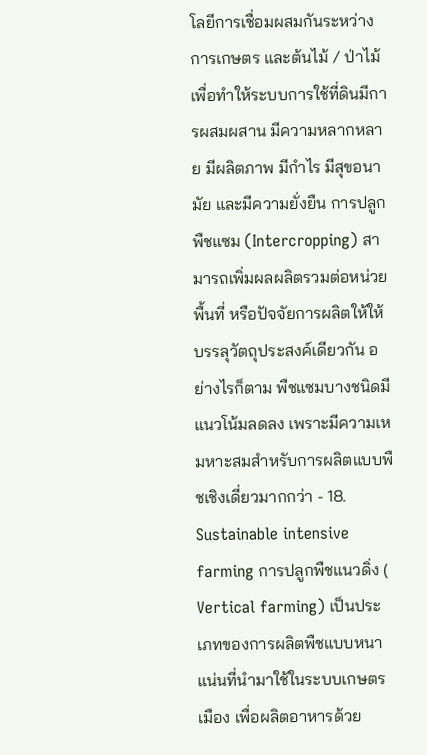โลยีการเชื่อมผสมกันระหว่างการเกษตร และต้นไม้ / ป่าไม้ เพื่อทำให้ระบบการใช้ที่ดินมีการผสมผสาน มีความหลากหลาย มีผลิตภาพ มีกำไร มีสุขอนามัย และมีความยั่งยืน การปลูกพืชแซม (Intercropping) สามารถเพิ่มผลผลิตรวมต่อหน่วยพื้นที่ หรือปัจจัยการผลิตให้ให้บรรลุวัตถุประสงค์เดียวกัน อย่างไรก็ตาม พืชแซมบางชนิดมีแนวโน้มลดลง เพราะมีความเหมหาะสมสำหรับการผลิตแบบพืชเชิงเดี่ยวมากกว่า - 18.
Sustainable intensive farming การปลูกพืชแนวดิ่ง ( Vertical farming) เป็นประเภทของการผลิตพืชแบบหนาแน่นที่นำมาใช้ในระบบเกษตรเมือง เพื่อผลิตอาหารด้วย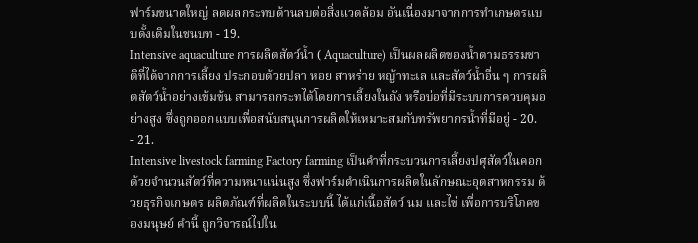ฟาร์มขนาดใหญ่ ลดผลกระทบด้านลบต่อสิ่งแวดล้อม อันเนื่องมาจากการทำเกษตรแบบดั้งเดิมในชนบท - 19.
Intensive aquaculture การผลิตสัตว์น้ำ ( Aquaculture) เป็นผลผลิตของน้ำตามธรรมชาติที่ได้จากการเลี้ยง ประกอบด้วยปลา หอย สาหร่าย หญ้าทะเล และสัตว์น้ำอื่น ๆ การผลิตสัตว์น้ำอย่างเข้มข้น สามารถกระทได้โดยการเลี้ยงในถัง หรือบ่อที่มีระบบการควบคุมอย่างสูง ซึ่งถูกออกแบบเพื่อสนับสนุนการผลิตให้เหมาะสมกับทรัพยากรน้ำที่มีอยู่ - 20.
- 21.
Intensive livestock farming Factory farming เป็นคำที่กระบวนการเลี้ยงปศุสัตว์ในคอก ด้วยจำนวนสัตว์ที่ความหนาแน่นสูง ซึ่งฟาร์มดำเนินการผลิตในลักษณะอุตสาหกรรม ด้วยธุรกิจเกษตร ผลิตภัณฑ์ที่ผลิตในระบบนี้ ได้แก่เนื้อสัตว์ นม และไข่ เพื่อการบริโภคของมนุษย์ คำนี้ ถูกวิจารณ์ไปใน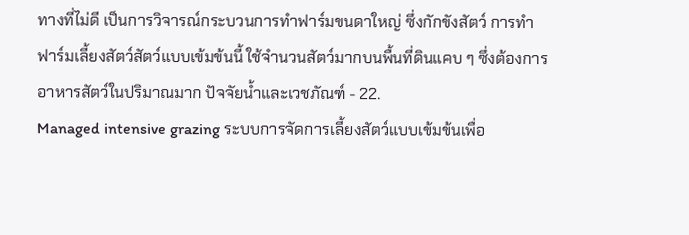ทางที่ไม่ดี เป็นการวิจารณ์กระบวนการทำฟาร์มขนดาใหญ่ ซึ่งกักขังสัตว์ การทำฟาร์มเลี้ยงสัตว์สัตว์แบบเข้มข้นนี้ ใช้จำนวนสัตว์มากบนพื้นที่ดินแคบ ๆ ซึ่งต้องการอาหารสัตว์ในปริมาณมาก ปัจจัยน้ำและเวชภัณฑ์ - 22.
Managed intensive grazing ระบบการจัดการเลี้ยงสัตว์แบบเข้มข้นเพื่อ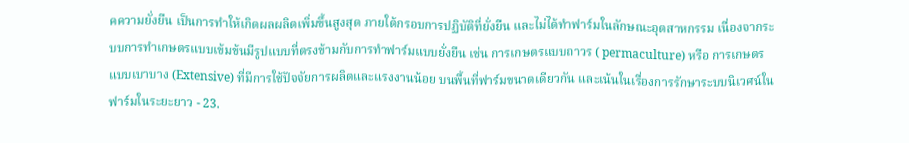คความยั่งยืน เป็นการทำให้เกิดผลผลิตเพิ่มขึ้นสูงสุด ภายใต้กรอบการปฏิบัติที่ยั่งยืน และไม่ได้ทำฟาร์มในลักษณะอุตสาหกรรม เนื่องจากระบบการทำเกษตรแบบเข้มข้นมีรูปแบบที่ตรงข้ามกับการทำฟาร์มแบบยั่งยืน เช่น การเกษตรแบบถาวร ( permaculture) หรือ การเกษตรแบบเบาบาง (Extensive) ที่มีการใช้ปัจจัยการผลิตและแรงงานน้อย บนพื้นที่ฟาร์มขนาดเดียวกัน และเน้นในเรื่องการรักษาระบบนิเวศน์ในฟาร์มในระยะยาว - 23.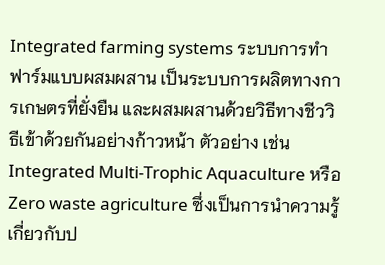Integrated farming systems ระบบการทำฟาร์มแบบผสมผสาน เป็นระบบการผลิตทางการเกษตรที่ยั่งยืน และผสมผสานด้วยวิธีทางชีววิธีเข้าด้วยกันอย่างก้าวหน้า ตัวอย่าง เช่น Integrated Multi-Trophic Aquaculture หรือ Zero waste agriculture ซึ่งเป็นการนำความรู้เกี่ยวกับป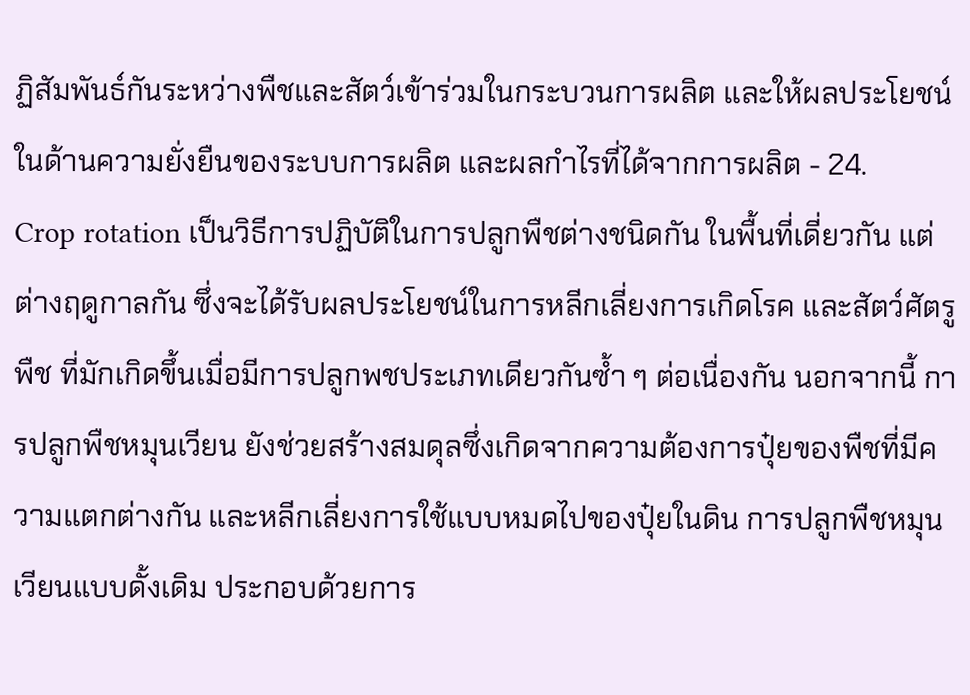ฏิสัมพันธ์กันระหว่างพืชและสัตว์เข้าร่วมในกระบวนการผลิต และให้ผลประโยชน์ในด้านความยั่งยืนของระบบการผลิต และผลกำไรที่ได้จากการผลิต - 24.
Crop rotation เป็นวิธีการปฏิบัติในการปลูกพืชต่างชนิดกัน ในพื้นที่เดี่ยวกัน แต่ต่างฤดูกาลกัน ซึ่งจะได้รับผลประโยชน์ในการหลีกเลี่ยงการเกิดโรค และสัตว์ศัตรูพืช ที่มักเกิดขึ้นเมื่อมีการปลูกพชประเภทเดียวกันซ้ำ ๆ ต่อเนื่องกัน นอกจากนี้ การปลูกพืชหมุนเวียน ยังช่วยสร้างสมดุลซึ่งเกิดจากความต้องการปุ๋ยของพืชที่มีความแตกต่างกัน และหลีกเลี่ยงการใช้แบบหมดไปของปุ๋ยในดิน การปลูกพืชหมุนเวียนแบบดั้งเดิม ประกอบด้วยการ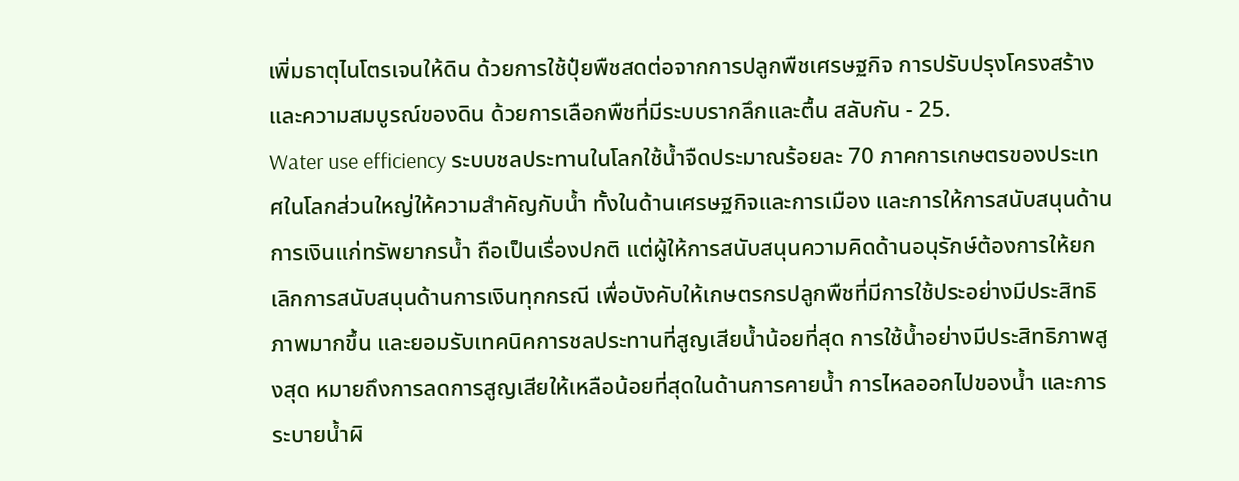เพิ่มธาตุไนโตรเจนให้ดิน ด้วยการใช้ปุ๋ยพืชสดต่อจากการปลูกพืชเศรษฐกิจ การปรับปรุงโครงสร้างและความสมบูรณ์ของดิน ด้วยการเลือกพืชที่มีระบบรากลึกและตื้น สลับกัน - 25.
Water use efficiency ระบบชลประทานในโลกใช้น้ำจืดประมาณร้อยละ 70 ภาคการเกษตรของประเทศในโลกส่วนใหญ่ให้ความสำคัญกับน้ำ ทั้งในด้านเศรษฐกิจและการเมือง และการให้การสนับสนุนด้านการเงินแก่ทรัพยากรน้ำ ถือเป็นเรื่องปกติ แต่ผู้ให้การสนับสนุนความคิดด้านอนุรักษ์ต้องการให้ยกเลิกการสนับสนุนด้านการเงินทุกกรณี เพื่อบังคับให้เกษตรกรปลูกพืชที่มีการใช้ประอย่างมีประสิทธิภาพมากขึ้น และยอมรับเทคนิคการชลประทานที่สูญเสียน้ำน้อยที่สุด การใช้น้ำอย่างมีประสิทธิภาพสูงสุด หมายถึงการลดการสูญเสียให้เหลือน้อยที่สุดในด้านการคายน้ำ การไหลออกไปของน้ำ และการระบายน้ำผิ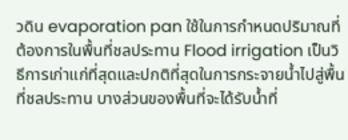วดิน evaporation pan ใช้ในการกำหนดปริมาณที่ต้องการในพื้นที่ชลประทาน Flood irrigation เป็นวิธีการเก่าแก่ที่สุดและปกติที่สุดในการกระจายน้ำไปสู่พื้นที่ชลประทาน บางส่วนของพื้นที่จะได้รับน้ำที่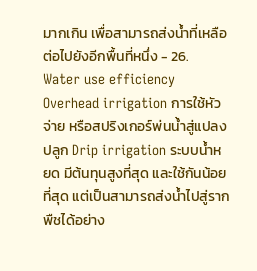มากเกิน เพื่อสามารถส่งน้ำที่เหลือต่อไปยังอีกพื้นที่หนึ่ง - 26.
Water use efficiency Overhead irrigation การใช้หัวจ่าย หรือสปริงเกอร์พ่นน้ำสู่แปลงปลูก Drip irrigation ระบบน้ำหยด มีต้นทุนสูงที่สุด และใช้กันน้อยที่สุด แต่เป็นสามารถส่งน้ำไปสู่รากพืชได้อย่าง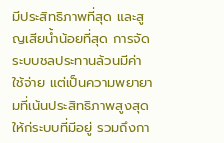มีประสิทธิภาพที่สุด และสูญเสียน้ำน้อยที่สุด การจัดระบบชลประทานล้วนมีค่าใช้จ่าย แต่เป็นความพยายามที่เน้นประสิทธิภาพสูงสุดให้ก่ระบบที่มีอยู่ รวมถึงกา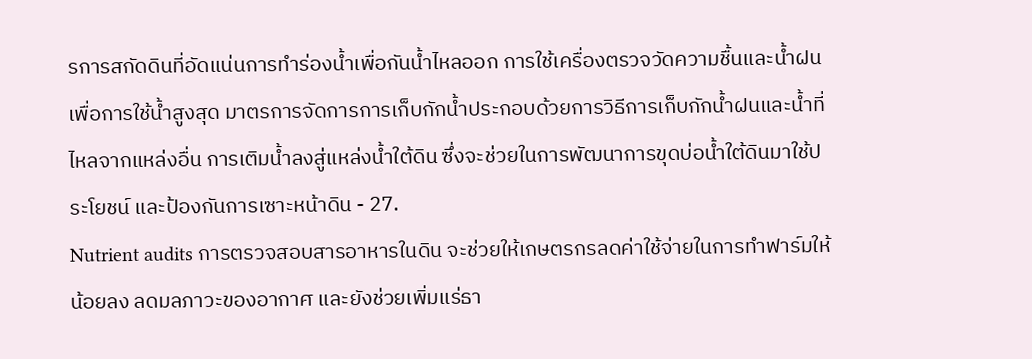รการสกัดดินที่อัดแน่นการทำร่องน้ำเพื่อกันน้ำไหลออก การใช้เครื่องตรวจวัดความชื้นและน้ำฝนเพื่อการใช้น้ำสูงสุด มาตรการจัดการการเก็บกักน้ำประกอบด้วยการวิธีการเก็บกักน้ำฝนและน้ำที่ไหลจากแหล่งอื่น การเติมน้ำลงสู่แหล่งน้ำใต้ดิน ซึ่งจะช่วยในการพัฒนาการขุดบ่อน้ำใต้ดินมาใช้ประโยชน์ และป้องกันการเซาะหน้าดิน - 27.
Nutrient audits การตรวจสอบสารอาหารในดิน จะช่วยให้เกษตรกรลดค่าใช้จ่ายในการทำฟาร์มให้น้อยลง ลดมลภาวะของอากาศ และยังช่วยเพิ่มแร่ธา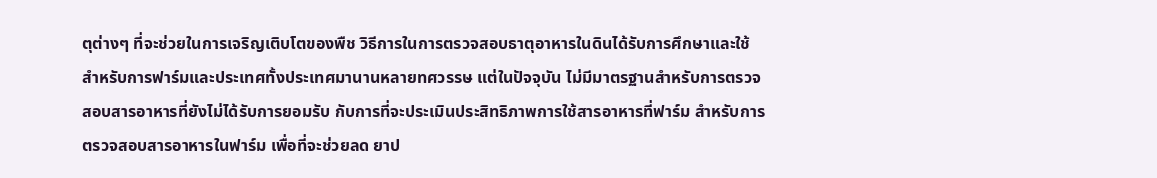ตุต่างๆ ที่จะช่วยในการเจริญเติบโตของพืช วิธีการในการตรวจสอบธาตุอาหารในดินได้รับการศึกษาและใช้สำหรับการฟาร์มและประเทศทั้งประเทศมานานหลายทศวรรษ แต่ในปัจจุบัน ไม่มีมาตรฐานสำหรับการตรวจสอบสารอาหารที่ยังไม่ได้รับการยอมรับ กับการที่จะประเมินประสิทธิภาพการใช้สารอาหารที่ฟาร์ม สำหรับการตรวจสอบสารอาหารในฟาร์ม เพื่อที่จะช่วยลด ยาป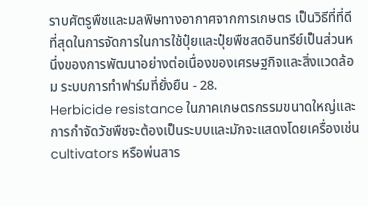ราบศัตรูพืชและมลพิษทางอากาศจากการเกษตร เป็นวิธีที่ที่ดีที่สุดในการจัดการในการใช้ปุ๋ยและปุ๋ยพืชสดอินทรีย์เป็นส่วนหนึ่งของการพัฒนาอย่างต่อเนื่องของเศรษฐกิจและสิ่งแวดล้อม ระบบการทำฟาร์มที่ยั่งยืน - 28.
Herbicide resistance ในภาคเกษตรกรรมขนาดใหญ่และการกำจัดวัชพืชจะต้องเป็นระบบและมักจะแสดงโดยเครื่องเช่น cultivators หรือพ่นสาร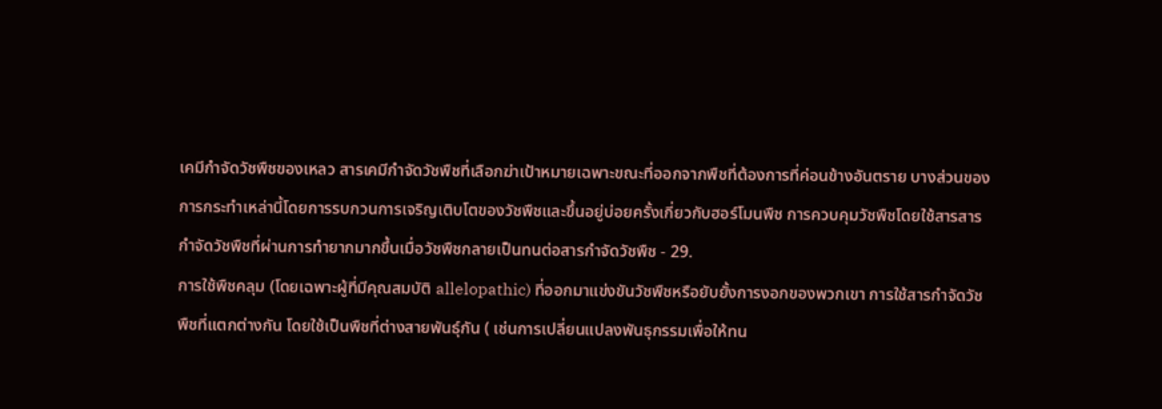เคมีกำจัดวัชพืชของเหลว สารเคมีกำจัดวัชพืชที่เลือกฆ่าเป้าหมายเฉพาะขณะที่ออกจากพืชที่ต้องการที่ค่อนข้างอันตราย บางส่วนของการกระทำเหล่านี้โดยการรบกวนการเจริญเติบโตของวัชพืชและขึ้นอยู่บ่อยครั้งเกี่ยวกับฮอร์โมนพืช การควบคุมวัชพืชโดยใช้สารสารกำจัดวัชพืชที่ผ่านการทำยากมากขึ้นเมื่อวัชพืชกลายเป็นทนต่อสารกำจัดวัชพืช - 29.
การใช้พืชคลุม (โดยเฉพาะผู้ที่มีคุณสมบัติ allelopathic) ที่ออกมาแข่งขันวัชพืชหรือยับยั้งการงอกของพวกเขา การใช้สารกำจัดวัชพืชที่แตกต่างกัน โดยใช้เป็นพืชที่ต่างสายพันธุ์กัน ( เช่นการเปลี่ยนแปลงพันธุกรรมเพื่อให้ทน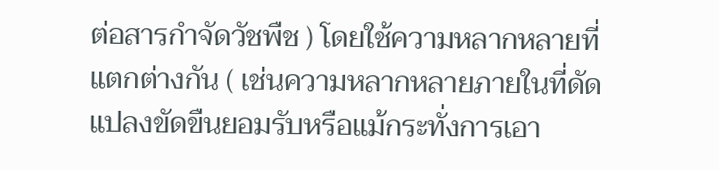ต่อสารกำจัดวัชพืช ) โดยใช้ความหลากหลายที่แตกต่างกัน ( เช่นความหลากหลายภายในที่ดัดแปลงขัดขืนยอมรับหรือแม้กระทั่งการเอา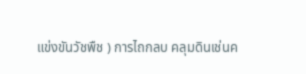แข่งขันวัชพืช ) การไถกลบ คลุมดินเช่นค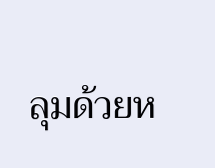ลุมด้วยห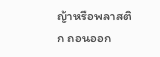ญ้าหรือพลาสติก ถอนออก